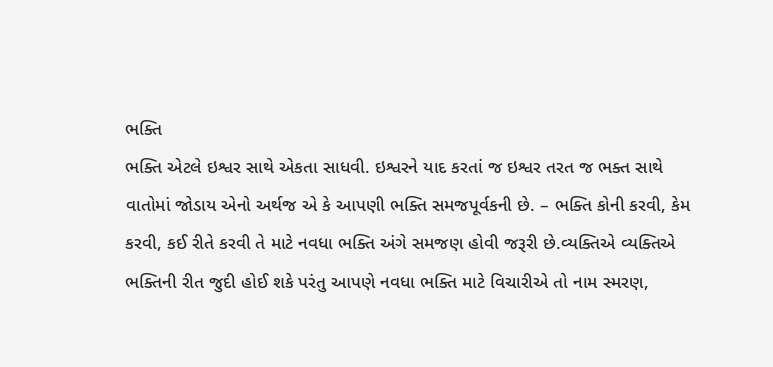ભક્તિ
ભક્તિ એટલે ઇશ્વર સાથે એકતા સાધવી. ઇશ્વરને યાદ કરતાં જ ઇશ્વર તરત જ ભક્ત સાથે વાતોમાં જોડાય એનો અર્થજ એ કે આપણી ભક્તિ સમજપૂર્વકની છે. – ભક્તિ કોની કરવી, કેમ કરવી, કઈ રીતે કરવી તે માટે નવધા ભક્તિ અંગે સમજણ હોવી જરૂરી છે.વ્યક્તિએ વ્યક્તિએ ભક્તિની રીત જુદી હોઈ શકે પરંતુ આપણે નવધા ભક્તિ માટે વિચારીએ તો નામ સ્મરણ,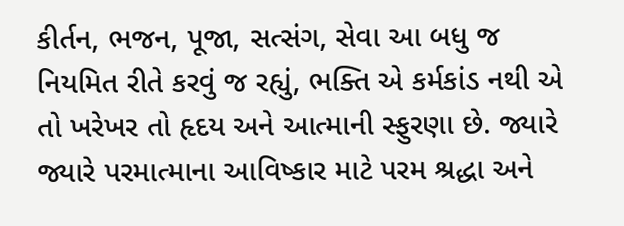કીર્તન, ભજન, પૂજા, સત્સંગ, સેવા આ બધુ જ નિયમિત રીતે કરવું જ રહ્યું, ભક્તિ એ કર્મકાંડ નથી એ તો ખરેખર તો હૃદય અને આત્માની સ્ફુરણા છે. જ્યારે જ્યારે પરમાત્માના આવિષ્કાર માટે પરમ શ્રદ્ધા અને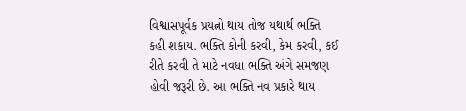વિશ્વાસપૂર્વક પ્રયત્નો થાય તોજ યથાર્થ ભક્તિ કહી શકાય. ભક્તિ કોની કરવી, કેમ કરવી, કઈ રીતે કરવી તે માટે નવધા ભક્તિ અંગે સમજણ હોવી જરૂરી છે. આ ભક્તિ નવ પ્રકારે થાય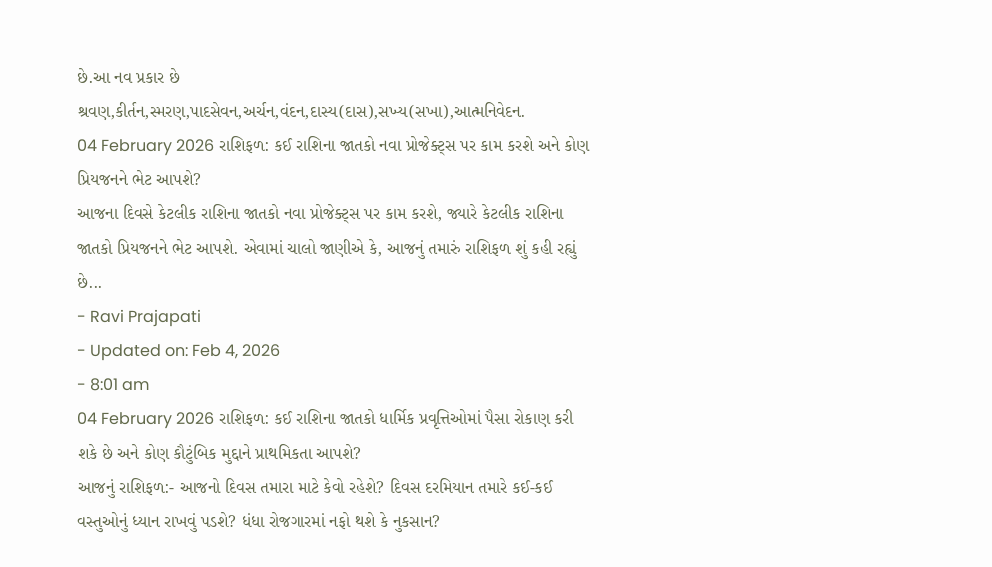છે.આ નવ પ્રકાર છે શ્રવણ,કીર્તન,સ્મરણ,પાદસેવન,અર્ચન,વંદન,દાસ્ય(દાસ),સખ્ય(સખા),આત્મનિવેદન.
04 February 2026 રાશિફળ: કઈ રાશિના જાતકો નવા પ્રોજેક્ટ્સ પર કામ કરશે અને કોણ પ્રિયજનને ભેટ આપશે?
આજના દિવસે કેટલીક રાશિના જાતકો નવા પ્રોજેક્ટ્સ પર કામ કરશે, જ્યારે કેટલીક રાશિના જાતકો પ્રિયજનને ભેટ આપશે. એવામાં ચાલો જાણીએ કે, આજનું તમારું રાશિફળ શું કહી રહ્યું છે...
- Ravi Prajapati
- Updated on: Feb 4, 2026
- 8:01 am
04 February 2026 રાશિફળ: કઈ રાશિના જાતકો ધાર્મિક પ્રવૃત્તિઓમાં પૈસા રોકાણ કરી શકે છે અને કોણ કૌટુંબિક મુદ્દાને પ્રાથમિકતા આપશે?
આજનું રાશિફળ:- આજનો દિવસ તમારા માટે કેવો રહેશે? દિવસ દરમિયાન તમારે કઈ-કઈ વસ્તુઓનું ધ્યાન રાખવું પડશે? ધંધા રોજગારમાં નફો થશે કે નુકસાન?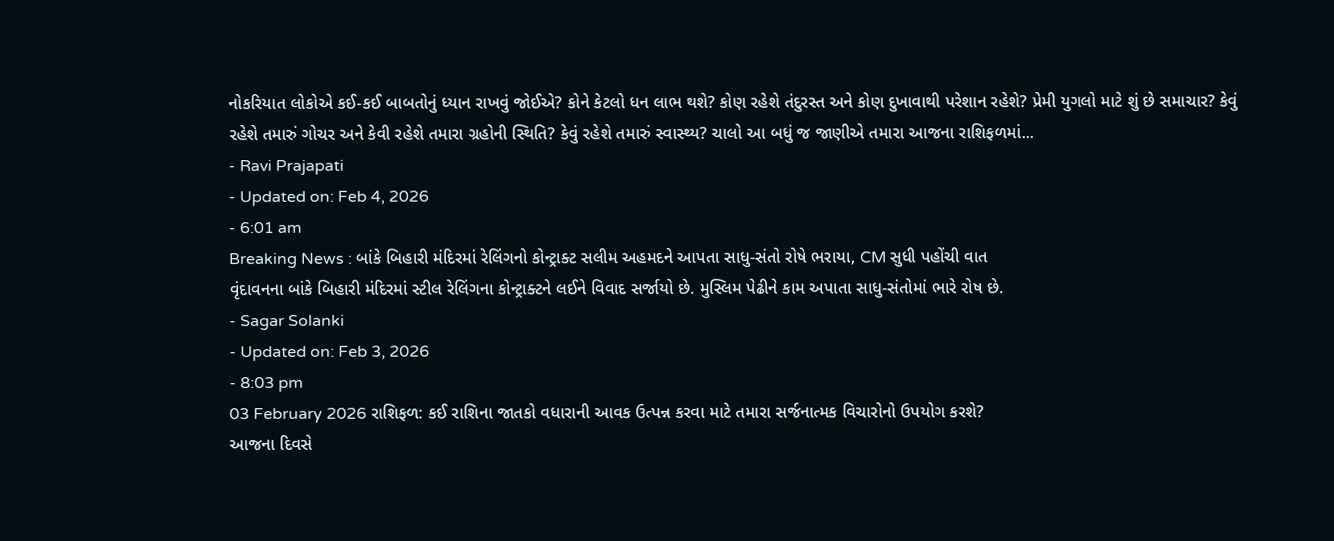નોકરિયાત લોકોએ કઈ-કઈ બાબતોનું ધ્યાન રાખવું જોઈએ? કોને કેટલો ધન લાભ થશે? કોણ રહેશે તંદુરસ્ત અને કોણ દુખાવાથી પરેશાન રહેશે? પ્રેમી યુગલો માટે શું છે સમાચાર? કેવું રહેશે તમારું ગોચર અને કેવી રહેશે તમારા ગ્રહોની સ્થિતિ? કેવું રહેશે તમારું સ્વાસ્થ્ય? ચાલો આ બધું જ જાણીએ તમારા આજના રાશિફળમાં...
- Ravi Prajapati
- Updated on: Feb 4, 2026
- 6:01 am
Breaking News : બાંકે બિહારી મંદિરમાં રેલિંગનો કોન્ટ્રાક્ટ સલીમ અહમદને આપતા સાધુ-સંતો રોષે ભરાયા, CM સુધી પહોંચી વાત
વૃંદાવનના બાંકે બિહારી મંદિરમાં સ્ટીલ રેલિંગના કોન્ટ્રાક્ટને લઈને વિવાદ સર્જાયો છે. મુસ્લિમ પેઢીને કામ અપાતા સાધુ-સંતોમાં ભારે રોષ છે.
- Sagar Solanki
- Updated on: Feb 3, 2026
- 8:03 pm
03 February 2026 રાશિફળ: કઈ રાશિના જાતકો વધારાની આવક ઉત્પન્ન કરવા માટે તમારા સર્જનાત્મક વિચારોનો ઉપયોગ કરશે?
આજના દિવસે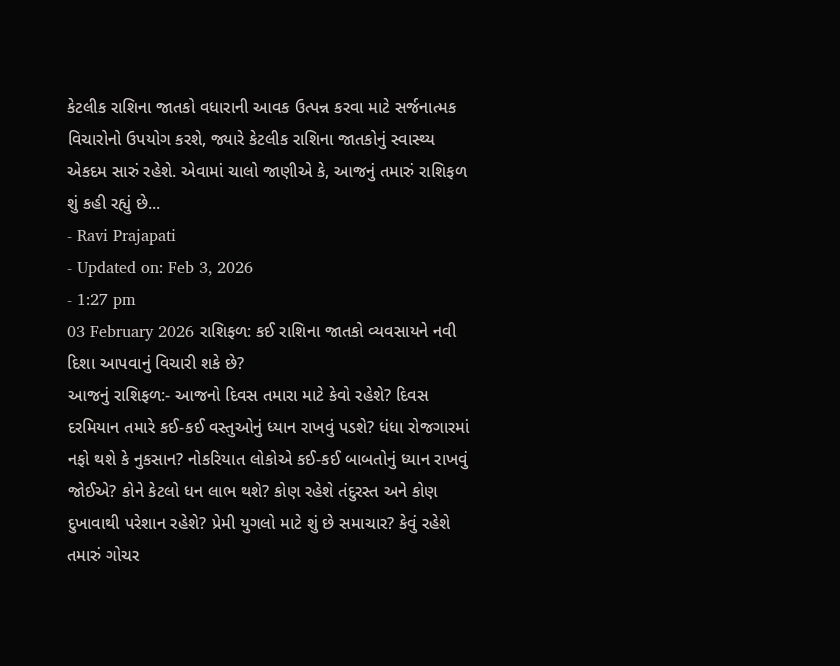કેટલીક રાશિના જાતકો વધારાની આવક ઉત્પન્ન કરવા માટે સર્જનાત્મક વિચારોનો ઉપયોગ કરશે, જ્યારે કેટલીક રાશિના જાતકોનું સ્વાસ્થ્ય એકદમ સારું રહેશે. એવામાં ચાલો જાણીએ કે, આજનું તમારું રાશિફળ શું કહી રહ્યું છે...
- Ravi Prajapati
- Updated on: Feb 3, 2026
- 1:27 pm
03 February 2026 રાશિફળ: કઈ રાશિના જાતકો વ્યવસાયને નવી દિશા આપવાનું વિચારી શકે છે?
આજનું રાશિફળ:- આજનો દિવસ તમારા માટે કેવો રહેશે? દિવસ દરમિયાન તમારે કઈ-કઈ વસ્તુઓનું ધ્યાન રાખવું પડશે? ધંધા રોજગારમાં નફો થશે કે નુકસાન? નોકરિયાત લોકોએ કઈ-કઈ બાબતોનું ધ્યાન રાખવું જોઈએ? કોને કેટલો ધન લાભ થશે? કોણ રહેશે તંદુરસ્ત અને કોણ દુખાવાથી પરેશાન રહેશે? પ્રેમી યુગલો માટે શું છે સમાચાર? કેવું રહેશે તમારું ગોચર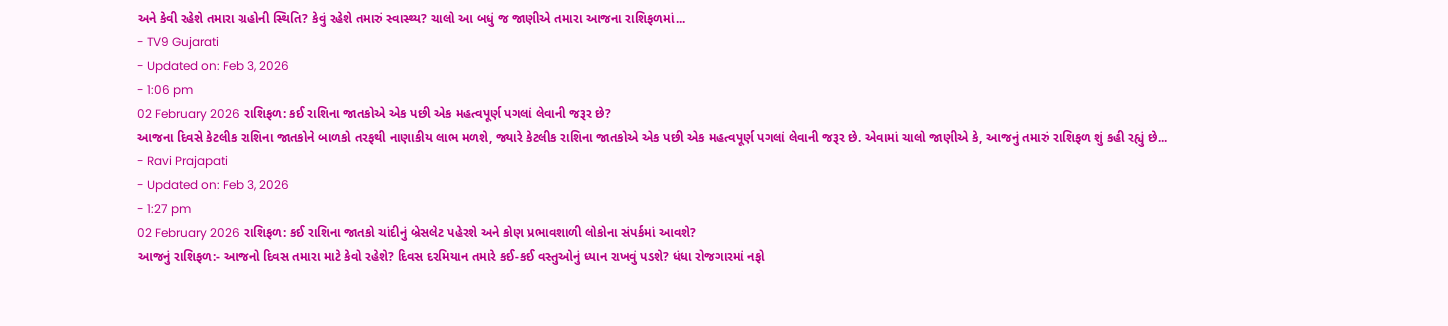અને કેવી રહેશે તમારા ગ્રહોની સ્થિતિ? કેવું રહેશે તમારું સ્વાસ્થ્ય? ચાલો આ બધું જ જાણીએ તમારા આજના રાશિફળમાં...
- TV9 Gujarati
- Updated on: Feb 3, 2026
- 1:06 pm
02 February 2026 રાશિફળ: કઈ રાશિના જાતકોએ એક પછી એક મહત્વપૂર્ણ પગલાં લેવાની જરૂર છે?
આજના દિવસે કેટલીક રાશિના જાતકોને બાળકો તરફથી નાણાકીય લાભ મળશે, જ્યારે કેટલીક રાશિના જાતકોએ એક પછી એક મહત્વપૂર્ણ પગલાં લેવાની જરૂર છે. એવામાં ચાલો જાણીએ કે, આજનું તમારું રાશિફળ શું કહી રહ્યું છે...
- Ravi Prajapati
- Updated on: Feb 3, 2026
- 1:27 pm
02 February 2026 રાશિફળ: કઈ રાશિના જાતકો ચાંદીનું બ્રેસલેટ પહેરશે અને કોણ પ્રભાવશાળી લોકોના સંપર્કમાં આવશે?
આજનું રાશિફળ:- આજનો દિવસ તમારા માટે કેવો રહેશે? દિવસ દરમિયાન તમારે કઈ-કઈ વસ્તુઓનું ધ્યાન રાખવું પડશે? ધંધા રોજગારમાં નફો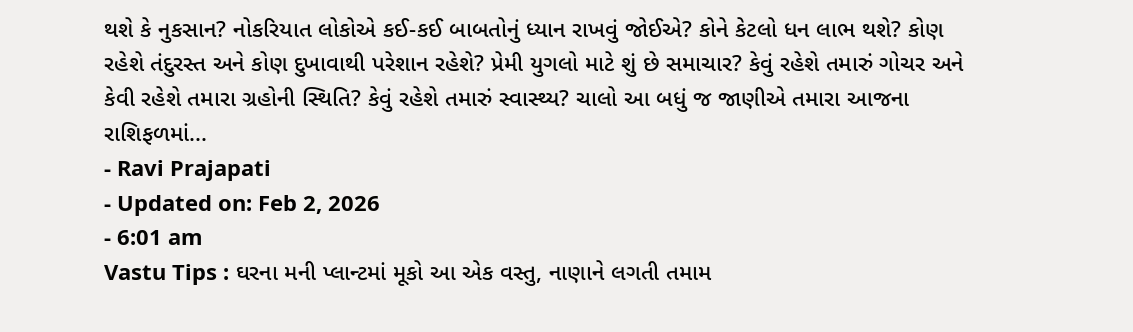થશે કે નુકસાન? નોકરિયાત લોકોએ કઈ-કઈ બાબતોનું ધ્યાન રાખવું જોઈએ? કોને કેટલો ધન લાભ થશે? કોણ રહેશે તંદુરસ્ત અને કોણ દુખાવાથી પરેશાન રહેશે? પ્રેમી યુગલો માટે શું છે સમાચાર? કેવું રહેશે તમારું ગોચર અને કેવી રહેશે તમારા ગ્રહોની સ્થિતિ? કેવું રહેશે તમારું સ્વાસ્થ્ય? ચાલો આ બધું જ જાણીએ તમારા આજના રાશિફળમાં...
- Ravi Prajapati
- Updated on: Feb 2, 2026
- 6:01 am
Vastu Tips : ઘરના મની પ્લાન્ટમાં મૂકો આ એક વસ્તુ, નાણાને લગતી તમામ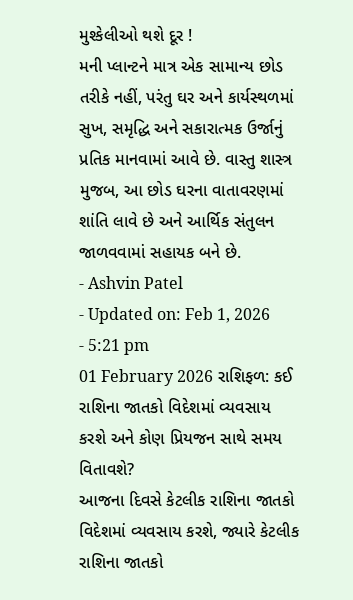મુશ્કેલીઓ થશે દૂર !
મની પ્લાન્ટને માત્ર એક સામાન્ય છોડ તરીકે નહીં, પરંતુ ઘર અને કાર્યસ્થળમાં સુખ, સમૃદ્ધિ અને સકારાત્મક ઉર્જાનું પ્રતિક માનવામાં આવે છે. વાસ્તુ શાસ્ત્ર મુજબ, આ છોડ ઘરના વાતાવરણમાં શાંતિ લાવે છે અને આર્થિક સંતુલન જાળવવામાં સહાયક બને છે.
- Ashvin Patel
- Updated on: Feb 1, 2026
- 5:21 pm
01 February 2026 રાશિફળ: કઈ રાશિના જાતકો વિદેશમાં વ્યવસાય કરશે અને કોણ પ્રિયજન સાથે સમય વિતાવશે?
આજના દિવસે કેટલીક રાશિના જાતકો વિદેશમાં વ્યવસાય કરશે, જ્યારે કેટલીક રાશિના જાતકો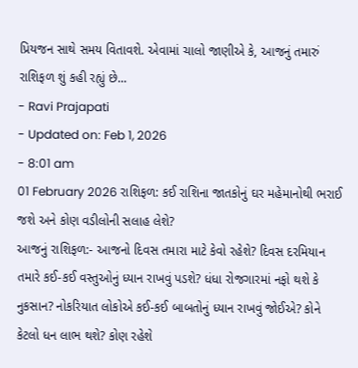પ્રિયજન સાથે સમય વિતાવશે. એવામાં ચાલો જાણીએ કે, આજનું તમારું રાશિફળ શું કહી રહ્યું છે...
- Ravi Prajapati
- Updated on: Feb 1, 2026
- 8:01 am
01 February 2026 રાશિફળ: કઈ રાશિના જાતકોનું ઘર મહેમાનોથી ભરાઈ જશે અને કોણ વડીલોની સલાહ લેશે?
આજનું રાશિફળ:- આજનો દિવસ તમારા માટે કેવો રહેશે? દિવસ દરમિયાન તમારે કઈ-કઈ વસ્તુઓનું ધ્યાન રાખવું પડશે? ધંધા રોજગારમાં નફો થશે કે નુકસાન? નોકરિયાત લોકોએ કઈ-કઈ બાબતોનું ધ્યાન રાખવું જોઈએ? કોને કેટલો ધન લાભ થશે? કોણ રહેશે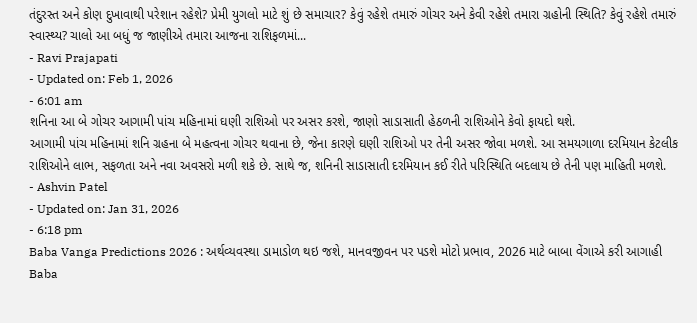તંદુરસ્ત અને કોણ દુખાવાથી પરેશાન રહેશે? પ્રેમી યુગલો માટે શું છે સમાચાર? કેવું રહેશે તમારું ગોચર અને કેવી રહેશે તમારા ગ્રહોની સ્થિતિ? કેવું રહેશે તમારું સ્વાસ્થ્ય? ચાલો આ બધું જ જાણીએ તમારા આજના રાશિફળમાં...
- Ravi Prajapati
- Updated on: Feb 1, 2026
- 6:01 am
શનિના આ બે ગોચર આગામી પાંચ મહિનામાં ઘણી રાશિઓ પર અસર કરશે, જાણો સાડાસાતી હેઠળની રાશિઓને કેવો ફાયદો થશે.
આગામી પાંચ મહિનામાં શનિ ગ્રહના બે મહત્વના ગોચર થવાના છે, જેના કારણે ઘણી રાશિઓ પર તેની અસર જોવા મળશે. આ સમયગાળા દરમિયાન કેટલીક રાશિઓને લાભ, સફળતા અને નવા અવસરો મળી શકે છે. સાથે જ, શનિની સાડાસાતી દરમિયાન કઈ રીતે પરિસ્થિતિ બદલાય છે તેની પણ માહિતી મળશે.
- Ashvin Patel
- Updated on: Jan 31, 2026
- 6:18 pm
Baba Vanga Predictions 2026 : અર્થવ્યવસ્થા ડામાડોળ થઇ જશે, માનવજીવન પર પડશે મોટો પ્રભાવ, 2026 માટે બાબા વેંગાએ કરી આગાહી
Baba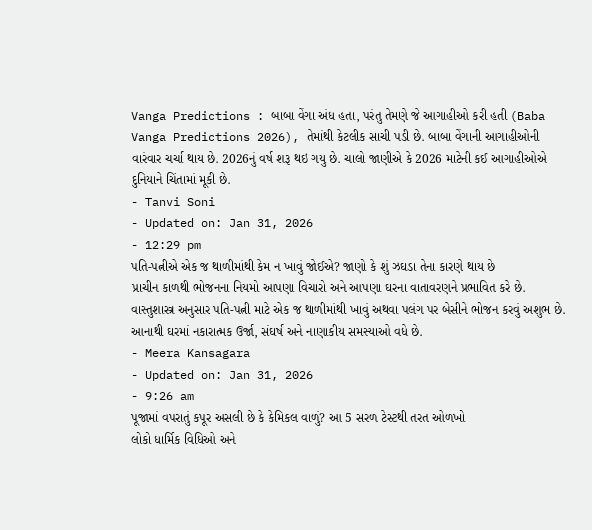Vanga Predictions : બાબા વેંગા અંધ હતા, પરંતુ તેમણે જે આગાહીઓ કરી હતી (Baba Vanga Predictions 2026), તેમાંથી કેટલીક સાચી પડી છે. બાબા વેંગાની આગાહીઓની વારંવાર ચર્ચા થાય છે. 2026નું વર્ષ શરૂ થઇ ગયુ છે. ચાલો જાણીએ કે 2026 માટેની કઈ આગાહીઓએ દુનિયાને ચિંતામાં મૂકી છે.
- Tanvi Soni
- Updated on: Jan 31, 2026
- 12:29 pm
પતિ-પત્નીએ એક જ થાળીમાંથી કેમ ન ખાવું જોઈએ? જાણો કે શું ઝઘડા તેના કારણે થાય છે
પ્રાચીન કાળથી ભોજનના નિયમો આપણા વિચારો અને આપણા ઘરના વાતાવરણને પ્રભાવિત કરે છે. વાસ્તુશાસ્ત્ર અનુસાર પતિ-પત્ની માટે એક જ થાળીમાંથી ખાવું અથવા પલંગ પર બેસીને ભોજન કરવું અશુભ છે. આનાથી ઘરમાં નકારાત્મક ઉર્જા, સંઘર્ષ અને નાણાકીય સમસ્યાઓ વધે છે.
- Meera Kansagara
- Updated on: Jan 31, 2026
- 9:26 am
પૂજામાં વપરાતું કપૂર અસલી છે કે કેમિકલ વાળું? આ 5 સરળ ટેસ્ટથી તરત ઓળખો
લોકો ધાર્મિક વિધિઓ અને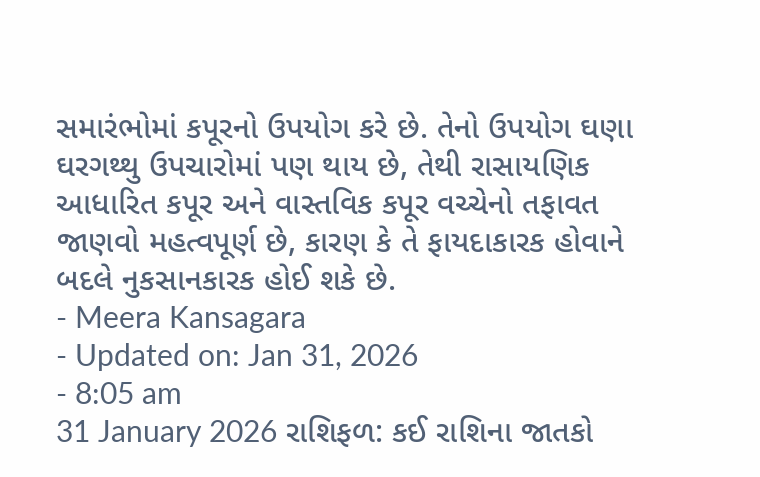સમારંભોમાં કપૂરનો ઉપયોગ કરે છે. તેનો ઉપયોગ ઘણા ઘરગથ્થુ ઉપચારોમાં પણ થાય છે, તેથી રાસાયણિક આધારિત કપૂર અને વાસ્તવિક કપૂર વચ્ચેનો તફાવત જાણવો મહત્વપૂર્ણ છે, કારણ કે તે ફાયદાકારક હોવાને બદલે નુકસાનકારક હોઈ શકે છે.
- Meera Kansagara
- Updated on: Jan 31, 2026
- 8:05 am
31 January 2026 રાશિફળ: કઈ રાશિના જાતકો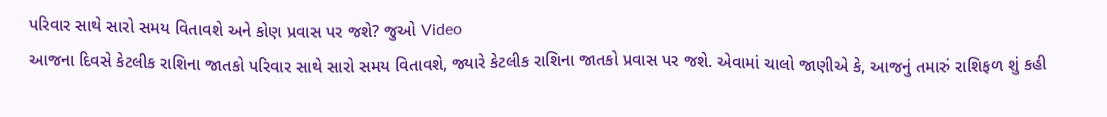પરિવાર સાથે સારો સમય વિતાવશે અને કોણ પ્રવાસ પર જશે? જુઓ Video
આજના દિવસે કેટલીક રાશિના જાતકો પરિવાર સાથે સારો સમય વિતાવશે, જ્યારે કેટલીક રાશિના જાતકો પ્રવાસ પર જશે. એવામાં ચાલો જાણીએ કે, આજનું તમારું રાશિફળ શું કહી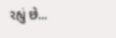રહ્યું છે...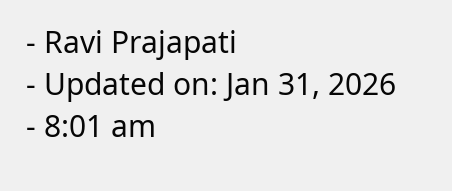- Ravi Prajapati
- Updated on: Jan 31, 2026
- 8:01 am